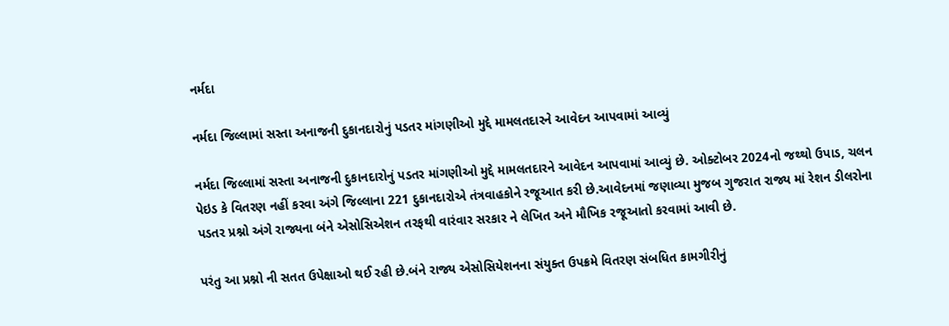નર્મદા

નર્મદા જિલ્લામાં સસ્તા અનાજની દુકાનદારોનું પડતર માંગણીઓ મુદ્દે મામલતદારને આવેદન આપવામાં આવ્યું

નર્મદા જિલ્લામાં સસ્તા અનાજની દુકાનદારોનું પડતર માંગણીઓ મુદ્દે મામલતદારને આવેદન આપવામાં આવ્યું છે. ઓક્ટોબર 2024નો જથ્થો ઉપાડ, ચલન પેઇડ કે વિતરણ નહીં કરવા અંગે જિલ્લાના 221 દુકાનદારોએ તંત્રવાહકોને રજૂઆત કરી છે.આવેદનમાં જણાવ્યા મુજબ ગુજરાત રાજ્ય માં રેશન ડીલરોના પડતર પ્રશ્નો અંગે રાજ્યના બંને એસોસિએશન તરફથી વારંવાર સરકાર ને લેખિત અને મૌખિક રજૂઆતો કરવામાં આવી છે.

પરંતુ આ પ્રશ્નો ની સતત ઉપેક્ષાઓ થઈ રહી છે.બંને રાજ્ય એસોસિયેશનના સંયુક્ત ઉપક્રમે વિતરણ સંબધિત કામગીરીનું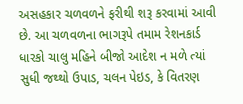અસહકાર ચળવળને ફરીથી શરૂ કરવામાં આવી છે. આ ચળવળના ભાગરૂપે તમામ રેશનકાર્ડ ધારકો ચાલુ મહિને બીજો આદેશ ન મળે ત્યાં સુધી જથ્થો ઉપાડ, ચલન પેઇડ, કે વિતરણ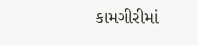કામગીરીમાં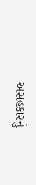અસહકારનું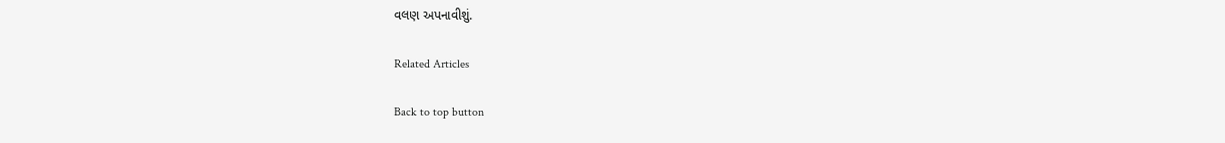વલણ અપનાવીશું.

Related Articles

Back to top button